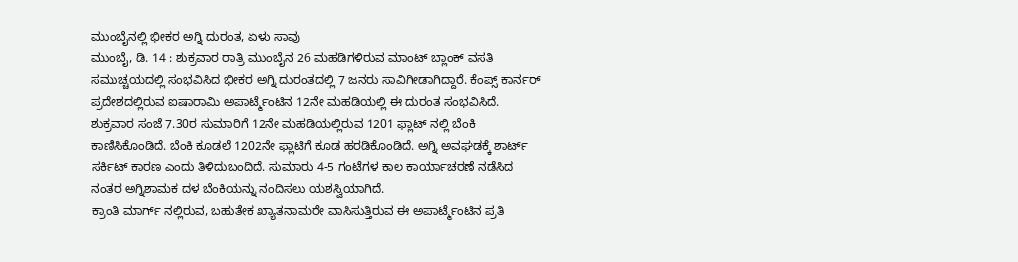ಮುಂಬೈನಲ್ಲಿ ಭೀಕರ ಅಗ್ನಿ ದುರಂತ, ಏಳು ಸಾವು
ಮುಂಬೈ, ಡಿ. 14 : ಶುಕ್ರವಾರ ರಾತ್ರಿ ಮುಂಬೈನ 26 ಮಹಡಿಗಳಿರುವ ಮಾಂಟ್ ಬ್ಲಾಂಕ್ ವಸತಿ ಸಮುಚ್ಚಯದಲ್ಲಿ ಸಂಭವಿಸಿದ ಭೀಕರ ಅಗ್ನಿ ದುರಂತದಲ್ಲಿ 7 ಜನರು ಸಾವಿಗೀಡಾಗಿದ್ದಾರೆ. ಕೆಂಪ್ಸ್ ಕಾರ್ನರ್ ಪ್ರದೇಶದಲ್ಲಿರುವ ಐಷಾರಾಮಿ ಅಪಾರ್ಟ್ಮೆಂಟಿನ 12ನೇ ಮಹಡಿಯಲ್ಲಿ ಈ ದುರಂತ ಸಂಭವಿಸಿದೆ.
ಶುಕ್ರವಾರ ಸಂಜೆ 7.30ರ ಸುಮಾರಿಗೆ 12ನೇ ಮಹಡಿಯಲ್ಲಿರುವ 1201 ಫ್ಲಾಟ್ ನಲ್ಲಿ ಬೆಂಕಿ ಕಾಣಿಸಿಕೊಂಡಿದೆ. ಬೆಂಕಿ ಕೂಡಲೆ 1202ನೇ ಫ್ಲಾಟಿಗೆ ಕೂಡ ಹರಡಿಕೊಂಡಿದೆ. ಅಗ್ನಿ ಅವಘಡಕ್ಕೆ ಶಾರ್ಟ್ ಸರ್ಕಿಟ್ ಕಾರಣ ಎಂದು ತಿಳಿದುಬಂದಿದೆ. ಸುಮಾರು 4-5 ಗಂಟೆಗಳ ಕಾಲ ಕಾರ್ಯಾಚರಣೆ ನಡೆಸಿದ ನಂತರ ಅಗ್ನಿಶಾಮಕ ದಳ ಬೆಂಕಿಯನ್ನು ನಂದಿಸಲು ಯಶಸ್ವಿಯಾಗಿದೆ.
ಕ್ರಾಂತಿ ಮಾರ್ಗ್ ನಲ್ಲಿರುವ, ಬಹುತೇಕ ಖ್ಯಾತನಾಮರೇ ವಾಸಿಸುತ್ತಿರುವ ಈ ಅಪಾರ್ಟ್ಮೆಂಟಿನ ಪ್ರತಿ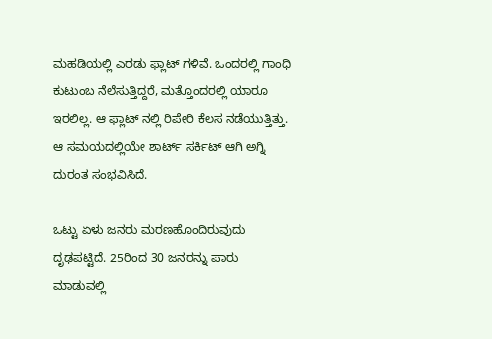ಮಹಡಿಯಲ್ಲಿ ಎರಡು ಫ್ಲಾಟ್ ಗಳಿವೆ. ಒಂದರಲ್ಲಿ ಗಾಂಧಿ ಕುಟುಂಬ ನೆಲೆಸುತ್ತಿದ್ದರೆ, ಮತ್ತೊಂದರಲ್ಲಿ ಯಾರೂ ಇರಲಿಲ್ಲ. ಆ ಫ್ಲಾಟ್ ನಲ್ಲಿ ರಿಪೇರಿ ಕೆಲಸ ನಡೆಯುತ್ತಿತ್ತು. ಆ ಸಮಯದಲ್ಲಿಯೇ ಶಾರ್ಟ್ ಸರ್ಕಿಟ್ ಆಗಿ ಅಗ್ನಿ ದುರಂತ ಸಂಭವಿಸಿದೆ.

ಒಟ್ಟು ಏಳು ಜನರು ಮರಣಹೊಂದಿರುವುದು ದೃಢಪಟ್ಟಿದೆ. 25ರಿಂದ 30 ಜನರನ್ನು ಪಾರು ಮಾಡುವಲ್ಲಿ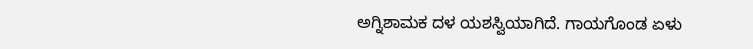ಅಗ್ನಿಶಾಮಕ ದಳ ಯಶಸ್ವಿಯಾಗಿದೆ. ಗಾಯಗೊಂಡ ಏಳು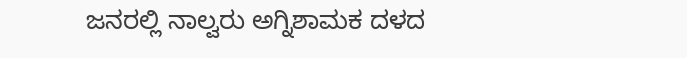ಜನರಲ್ಲಿ ನಾಲ್ವರು ಅಗ್ನಿಶಾಮಕ ದಳದ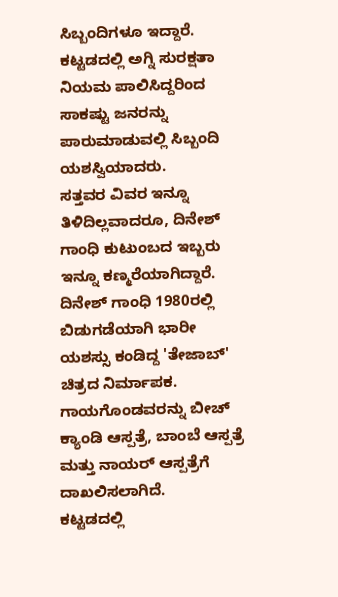ಸಿಬ್ಬಂದಿಗಳೂ ಇದ್ದಾರೆ. ಕಟ್ಟಡದಲ್ಲಿ ಅಗ್ನಿ ಸುರಕ್ಷತಾ ನಿಯಮ ಪಾಲಿಸಿದ್ದರಿಂದ ಸಾಕಷ್ಟು ಜನರನ್ನು ಪಾರುಮಾಡುವಲ್ಲಿ ಸಿಬ್ಬಂದಿ ಯಶಸ್ವಿಯಾದರು.
ಸತ್ತವರ ವಿವರ ಇನ್ನೂ ತಿಳಿದಿಲ್ಲವಾದರೂ, ದಿನೇಶ್ ಗಾಂಧಿ ಕುಟುಂಬದ ಇಬ್ಬರು ಇನ್ನೂ ಕಣ್ಮರೆಯಾಗಿದ್ದಾರೆ. ದಿನೇಶ್ ಗಾಂಧಿ 1980ರಲ್ಲಿ ಬಿಡುಗಡೆಯಾಗಿ ಭಾರೀ ಯಶಸ್ಸು ಕಂಡಿದ್ದ 'ತೇಜಾಬ್' ಚಿತ್ರದ ನಿರ್ಮಾಪಕ. ಗಾಯಗೊಂಡವರನ್ನು ಬೀಚ್ ಕ್ಯಾಂಡಿ ಆಸ್ಪತ್ರೆ, ಬಾಂಬೆ ಆಸ್ಪತ್ರೆ ಮತ್ತು ನಾಯರ್ ಆಸ್ಪತ್ರೆಗೆ ದಾಖಲಿಸಲಾಗಿದೆ.
ಕಟ್ಟಡದಲ್ಲಿ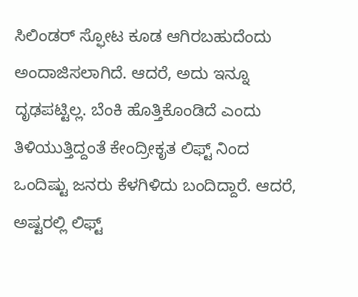ಸಿಲಿಂಡರ್ ಸ್ಫೋಟ ಕೂಡ ಆಗಿರಬಹುದೆಂದು ಅಂದಾಜಿಸಲಾಗಿದೆ. ಆದರೆ, ಅದು ಇನ್ನೂ ದೃಢಪಟ್ಟಿಲ್ಲ. ಬೆಂಕಿ ಹೊತ್ತಿಕೊಂಡಿದೆ ಎಂದು ತಿಳಿಯುತ್ತಿದ್ದಂತೆ ಕೇಂದ್ರೀಕೃತ ಲಿಫ್ಟ್ ನಿಂದ ಒಂದಿಷ್ಟು ಜನರು ಕೆಳಗಿಳಿದು ಬಂದಿದ್ದಾರೆ. ಆದರೆ, ಅಷ್ಟರಲ್ಲಿ ಲಿಫ್ಟ್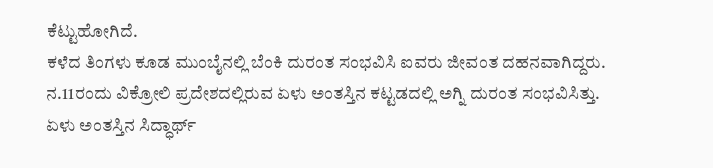ಕೆಟ್ಟುಹೋಗಿದೆ.
ಕಳೆದ ತಿಂಗಳು ಕೂಡ ಮುಂಬೈನಲ್ಲಿ ಬೆಂಕಿ ದುರಂತ ಸಂಭವಿಸಿ ಐವರು ಜೀವಂತ ದಹನವಾಗಿದ್ದರು. ನ.11ರಂದು ವಿಕ್ರೋಲಿ ಪ್ರದೇಶದಲ್ಲಿರುವ ಏಳು ಅಂತಸ್ತಿನ ಕಟ್ಟಡದಲ್ಲಿ ಅಗ್ನಿ ದುರಂತ ಸಂಭವಿಸಿತ್ತು. ಏಳು ಅಂತಸ್ತಿನ ಸಿದ್ಧಾರ್ಥ್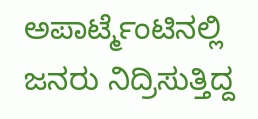ಅಪಾರ್ಟ್ಮೆಂಟಿನಲ್ಲಿ ಜನರು ನಿದ್ರಿಸುತ್ತಿದ್ದ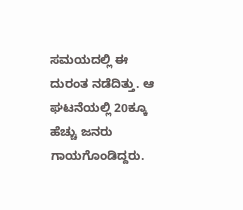ಸಮಯದಲ್ಲಿ ಈ ದುರಂತ ನಡೆದಿತ್ತು. ಆ ಘಟನೆಯಲ್ಲಿ 20ಕ್ಕೂ ಹೆಚ್ಚು ಜನರು ಗಾಯಗೊಂಡಿದ್ದರು.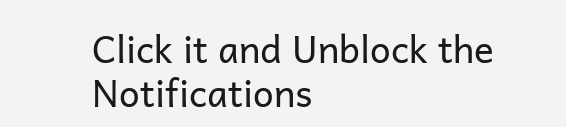Click it and Unblock the Notifications